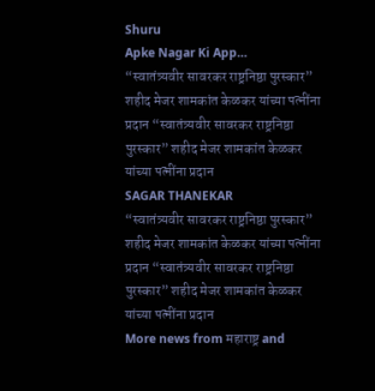Shuru
Apke Nagar Ki App…
“स्वातंत्र्यवीर सावरकर राष्ट्रनिष्ठा पुरस्कार” शहीद मेजर शामकांत केळकर यांच्या पत्नींना प्रदान “स्वातंत्र्यवीर सावरकर राष्ट्रनिष्ठा पुरस्कार” शहीद मेजर शामकांत केळकर यांच्या पत्नींना प्रदान
SAGAR THANEKAR
“स्वातंत्र्यवीर सावरकर राष्ट्रनिष्ठा पुरस्कार” शहीद मेजर शामकांत केळकर यांच्या पत्नींना प्रदान “स्वातंत्र्यवीर सावरकर राष्ट्रनिष्ठा पुरस्कार” शहीद मेजर शामकांत केळकर यांच्या पत्नींना प्रदान
More news from महाराष्ट्र and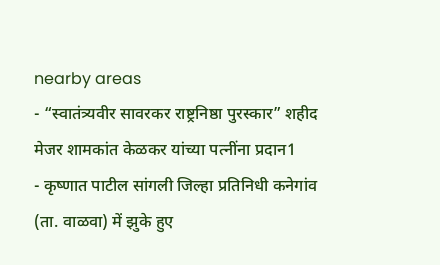nearby areas
- “स्वातंत्र्यवीर सावरकर राष्ट्रनिष्ठा पुरस्कार” शहीद मेजर शामकांत केळकर यांच्या पत्नींना प्रदान1
- कृष्णात पाटील सांगली जिल्हा प्रतिनिधी कनेगांव (ता. वाळवा) में झुके हुए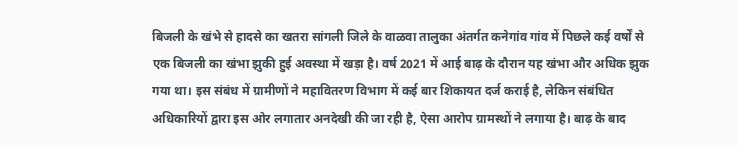बिजली के खंभे से हादसे का खतरा सांगली जिले के वाळवा तालुका अंतर्गत कनेगांव गांव में पिछले कई वर्षों से एक बिजली का खंभा झुकी हुई अवस्था में खड़ा है। वर्ष 2021 में आई बाढ़ के दौरान यह खंभा और अधिक झुक गया था। इस संबंध में ग्रामीणों ने महावितरण विभाग में कई बार शिकायत दर्ज कराई है, लेकिन संबंधित अधिकारियों द्वारा इस ओर लगातार अनदेखी की जा रही है, ऐसा आरोप ग्रामस्थों ने लगाया है। बाढ़ के बाद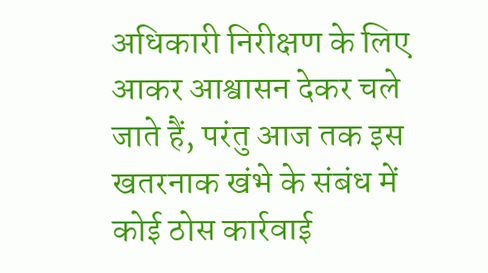अधिकारी निरीक्षण के लिए आकर आश्वासन देकर चले जाते हैं, परंतु आज तक इस खतरनाक खंभे के संबंध में कोई ठोस कार्रवाई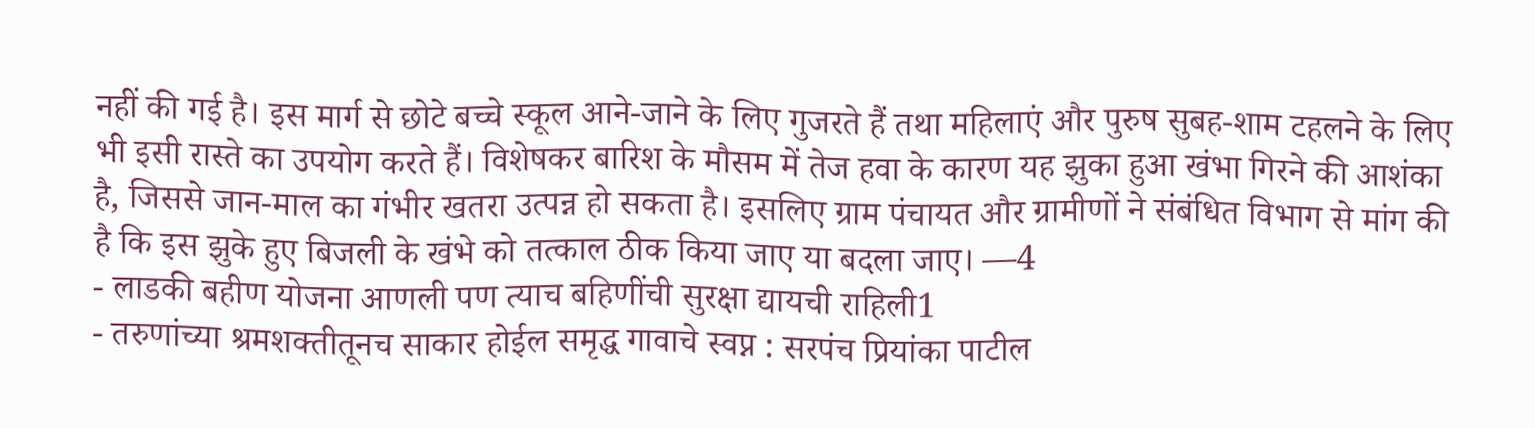नहीं की गई है। इस मार्ग से छोटे बच्चे स्कूल आने-जाने के लिए गुजरते हैं तथा महिलाएं और पुरुष सुबह-शाम टहलने के लिए भी इसी रास्ते का उपयोग करते हैं। विशेषकर बारिश के मौसम में तेज हवा के कारण यह झुका हुआ खंभा गिरने की आशंका है, जिससे जान-माल का गंभीर खतरा उत्पन्न हो सकता है। इसलिए ग्राम पंचायत और ग्रामीणों ने संबंधित विभाग से मांग की है कि इस झुके हुए बिजली के खंभे को तत्काल ठीक किया जाए या बदला जाए। —4
- लाडकी बहीण योजना आणली पण त्याच बहिणींची सुरक्षा द्यायची राहिली1
- तरुणांच्या श्रमशक्तीतूनच साकार होईल समृद्ध गावाचे स्वप्न : सरपंच प्रियांका पाटील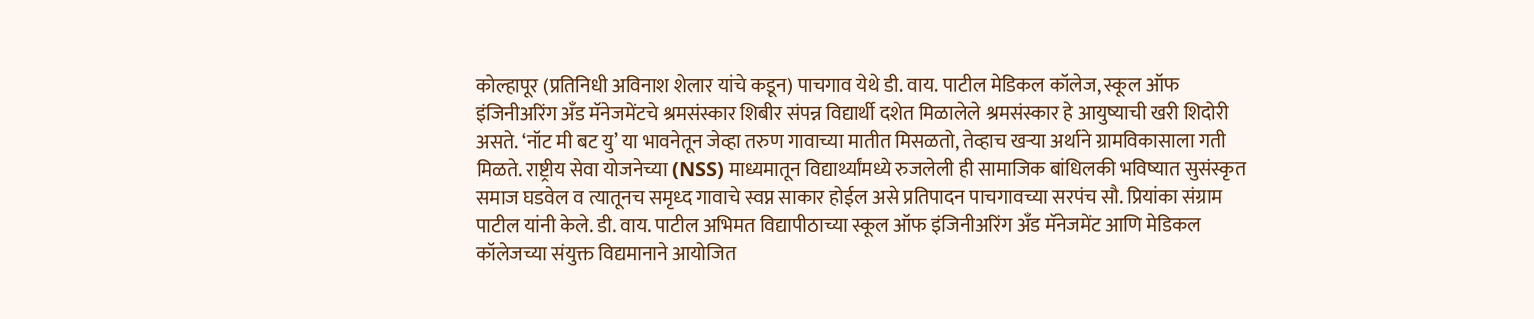कोल्हापूर (प्रतिनिधी अविनाश शेलार यांचे कडून) पाचगाव येथे डी. वाय. पाटील मेडिकल कॉलेज, स्कूल ऑफ इंजिनीअरिंग अँड मॅनेजमेंटचे श्रमसंस्कार शिबीर संपन्न विद्यार्थी दशेत मिळालेले श्रमसंस्कार हे आयुष्याची खरी शिदोरी असते. ‘नॉट मी बट यु’ या भावनेतून जेव्हा तरुण गावाच्या मातीत मिसळतो, तेव्हाच खऱ्या अर्थाने ग्रामविकासाला गती मिळते. राष्ट्रीय सेवा योजनेच्या (NSS) माध्यमातून विद्यार्थ्यांमध्ये रुजलेली ही सामाजिक बांधिलकी भविष्यात सुसंस्कृत समाज घडवेल व त्यातूनच समृध्द गावाचे स्वप्न साकार होईल असे प्रतिपादन पाचगावच्या सरपंच सौ. प्रियांका संग्राम पाटील यांनी केले. डी. वाय. पाटील अभिमत विद्यापीठाच्या स्कूल ऑफ इंजिनीअरिंग अँड मॅनेजमेंट आणि मेडिकल कॉलेजच्या संयुक्त विद्यमानाने आयोजित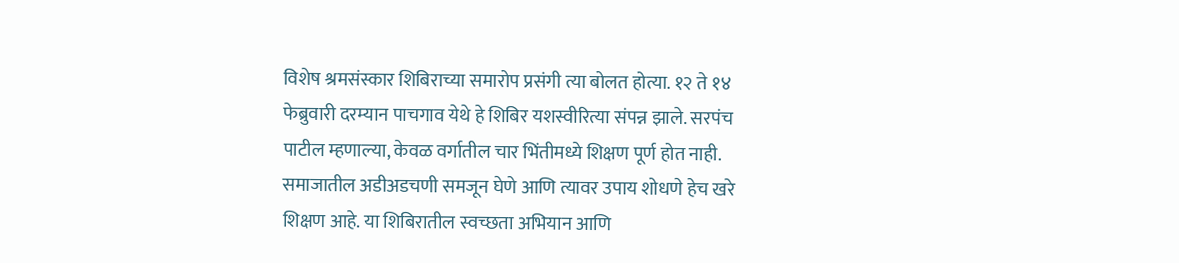विशेष श्रमसंस्कार शिबिराच्या समारोप प्रसंगी त्या बोलत होत्या. १२ ते १४ फेब्रुवारी दरम्यान पाचगाव येथे हे शिबिर यशस्वीरित्या संपन्न झाले. सरपंच पाटील म्हणाल्या, केवळ वर्गातील चार भिंतीमध्ये शिक्षण पूर्ण होत नाही. समाजातील अडीअडचणी समजून घेणे आणि त्यावर उपाय शोधणे हेच खरे शिक्षण आहे. या शिबिरातील स्वच्छता अभियान आणि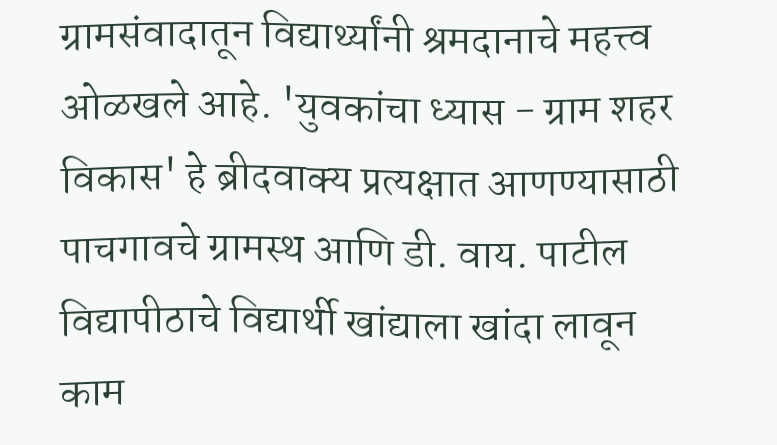ग्रामसंवादातून विद्यार्थ्यांनी श्रमदानाचे महत्त्व ओळखले आहे. 'युवकांचा ध्यास - ग्राम शहर विकास' हे ब्रीदवाक्य प्रत्यक्षात आणण्यासाठी पाचगावचे ग्रामस्थ आणि डी. वाय. पाटील विद्यापीठाचे विद्यार्थी खांद्याला खांदा लावून काम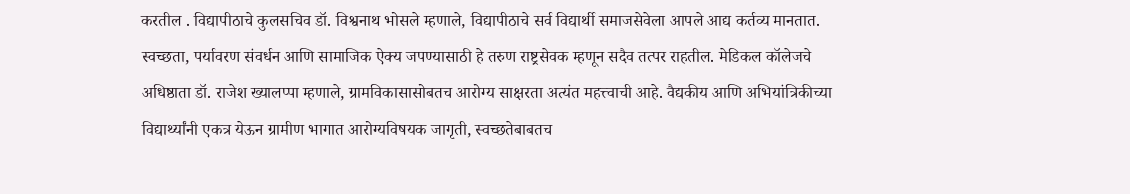करतील . विद्यापीठाचे कुलसचिव डॉ. विश्वनाथ भोसले म्हणाले, विद्यापीठाचे सर्व विद्यार्थी समाजसेवेला आपले आद्य कर्तव्य मानतात. स्वच्छता, पर्यावरण संवर्धन आणि सामाजिक ऐक्य जपण्यासाठी हे तरुण राष्ट्रसेवक म्हणून सदैव तत्पर राहतील. मेडिकल कॉलेजचे अधिष्ठाता डॉ. राजेश ख्यालप्पा म्हणाले, ग्रामविकासासोबतच आरोग्य साक्षरता अत्यंत महत्त्वाची आहे. वैद्यकीय आणि अभियांत्रिकीच्या विद्यार्थ्यांनी एकत्र येऊन ग्रामीण भागात आरोग्यविषयक जागृती, स्वच्छतेबाबतच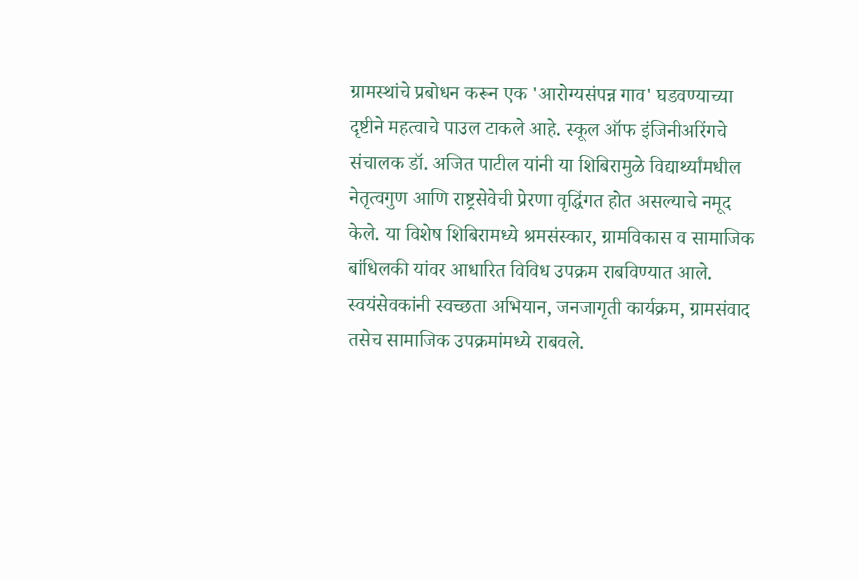ग्रामस्थांचे प्रबोधन करून एक 'आरोग्यसंपन्न गाव' घडवण्याच्या दृष्टीने महत्वाचे पाउल टाकले आहे. स्कूल ऑफ इंजिनीअरिंगचे संचालक डॉ. अजित पाटील यांनी या शिबिरामुळे विद्यार्थ्यांमधील नेतृत्वगुण आणि राष्ट्रसेवेची प्रेरणा वृद्धिंगत होत असल्याचे नमूद केले. या विशेष शिबिरामध्ये श्रमसंस्कार, ग्रामविकास व सामाजिक बांधिलकी यांवर आधारित विविध उपक्रम राबविण्यात आले. स्वयंसेवकांनी स्वच्छता अभियान, जनजागृती कार्यक्रम, ग्रामसंवाद तसेच सामाजिक उपक्रमांमध्ये राबवले.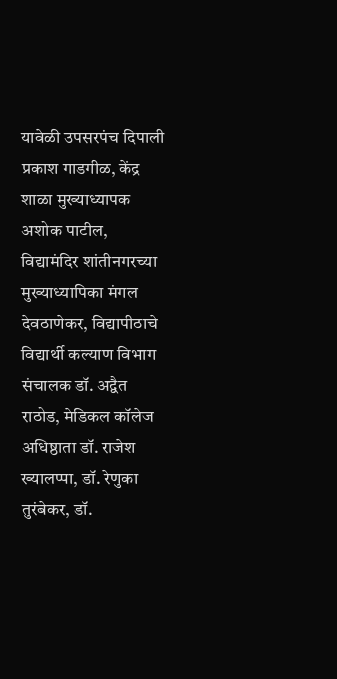यावेळी उपसरपंच दिपाली प्रकाश गाडगीळ, केंद्र शाळा मुख्याध्यापक अशोक पाटील, विद्यामंदिर शांतीनगरच्या मुख्याध्यापिका मंगल देवठाणेकर, विद्यापीठाचे विद्यार्थी कल्याण विभाग संचालक डॉ. अद्वैत राठोड, मेडिकल कॉलेज अधिष्ठाता डॉ. राजेश ख्यालप्पा, डॉ. रेणुका तुरंबेकर, डॉ.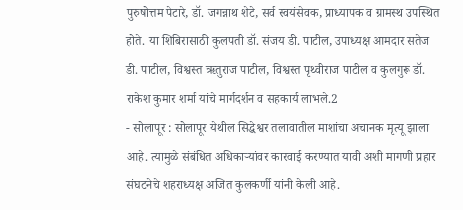पुरुषोत्तम पेटारे, डॉ. जगन्नाथ शेटे, सर्व स्वयंसेवक, प्राध्यापक व ग्रामस्थ उपस्थित होते. या शिबिरासाठी कुलपती डॉ. संजय डी. पाटील, उपाध्यक्ष आमदार सतेज डी. पाटील, विश्वस्त ऋतुराज पाटील, विश्वस्त पृथ्वीराज पाटील व कुलगुरू डॉ. राकेश कुमार शर्मा यांचे मार्गदर्शन व सहकार्य लाभले.2
- सोलापूर : सोलापूर येथील सिद्धेश्वर तलावातील माशांचा अचानक मृत्यू झाला आहे. त्यामुळे संबंधित अधिकाऱ्यांवर कारवाई करण्यात यावी अशी मागणी प्रहार संघटनेचे शहराध्यक्ष अजित कुलकर्णी यांनी केली आहे.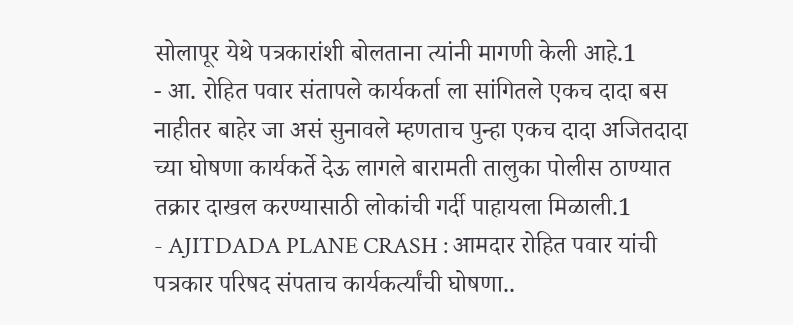सोलापूर येथे पत्रकारांशी बोलताना त्यांनी मागणी केली आहे.1
- आ. रोहित पवार संतापले कार्यकर्ता ला सांगितले एकच दादा बस नाहीतर बाहेर जा असं सुनावले म्हणताच पुन्हा एकच दादा अजितदादा च्या घोषणा कार्यकर्ते देऊ लागले बारामती तालुका पोलीस ठाण्यात तक्रार दाखल करण्यासाठी लोकांची गर्दी पाहायला मिळाली.1
- AJITDADA PLANE CRASH : आमदार रोहित पवार यांची पत्रकार परिषद संपताच कार्यकर्त्यांची घोषणा..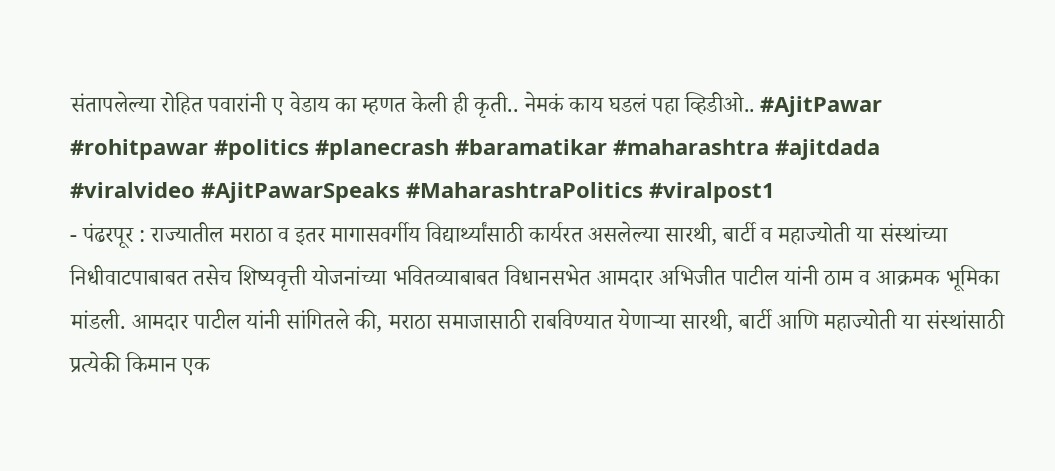संतापलेल्या रोहित पवारांनी ए वेडाय का म्हणत केली ही कृती.. नेमकं काय घडलं पहा व्हिडीओ.. #AjitPawar #rohitpawar #politics #planecrash #baramatikar #maharashtra #ajitdada #viralvideo #AjitPawarSpeaks #MaharashtraPolitics #viralpost1
- पंढरपूर : राज्यातील मराठा व इतर मागासवर्गीय विद्यार्थ्यांसाठी कार्यरत असलेल्या सारथी, बार्टी व महाज्योती या संस्थांच्या निधीवाटपाबाबत तसेच शिष्यवृत्ती योजनांच्या भवितव्याबाबत विधानसभेत आमदार अभिजीत पाटील यांनी ठाम व आक्रमक भूमिका मांडली. आमदार पाटील यांनी सांगितले की, मराठा समाजासाठी राबविण्यात येणाऱ्या सारथी, बार्टी आणि महाज्योती या संस्थांसाठी प्रत्येकी किमान एक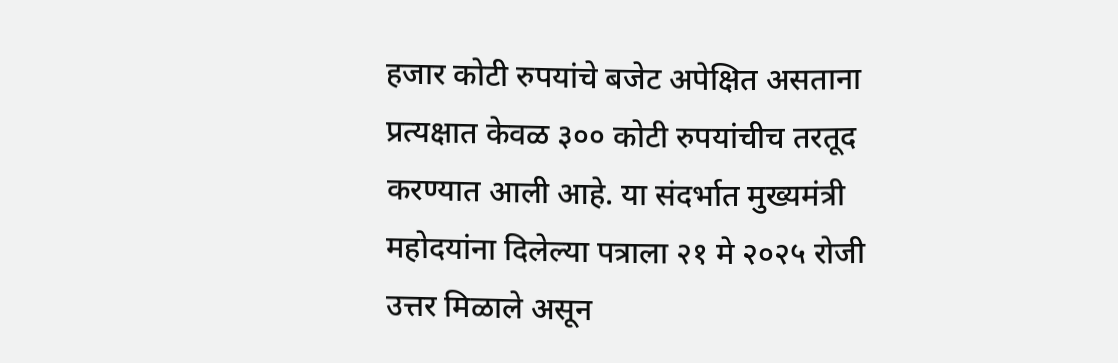हजार कोटी रुपयांचे बजेट अपेक्षित असताना प्रत्यक्षात केवळ ३०० कोटी रुपयांचीच तरतूद करण्यात आली आहे. या संदर्भात मुख्यमंत्री महोदयांना दिलेल्या पत्राला २१ मे २०२५ रोजी उत्तर मिळाले असून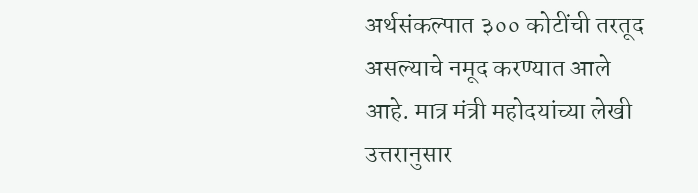अर्थसंकल्पात ३०० कोटींची तरतूद असल्याचे नमूद करण्यात आले आहे. मात्र मंत्री महोदयांच्या लेखी उत्तरानुसार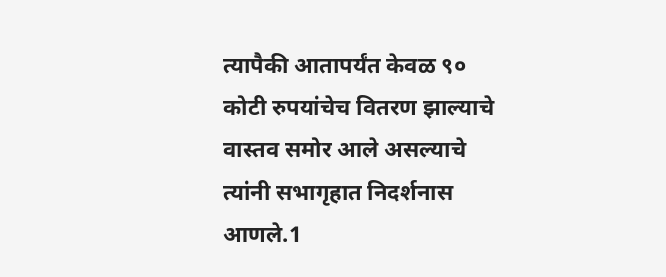त्यापैकी आतापर्यंत केवळ ९० कोटी रुपयांचेच वितरण झाल्याचे वास्तव समोर आले असल्याचे त्यांनी सभागृहात निदर्शनास आणले.1